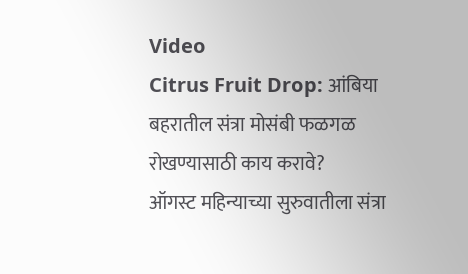Video
Citrus Fruit Drop: आंबिया बहरातील संत्रा मोसंबी फळगळ रोखण्यासाठी काय करावे?
ऑगस्ट महिन्याच्या सुरुवातीला संत्रा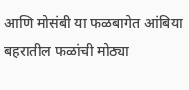आणि मोसंबी या फळबागेत आंबिया बहरातील फळांची मोठ्या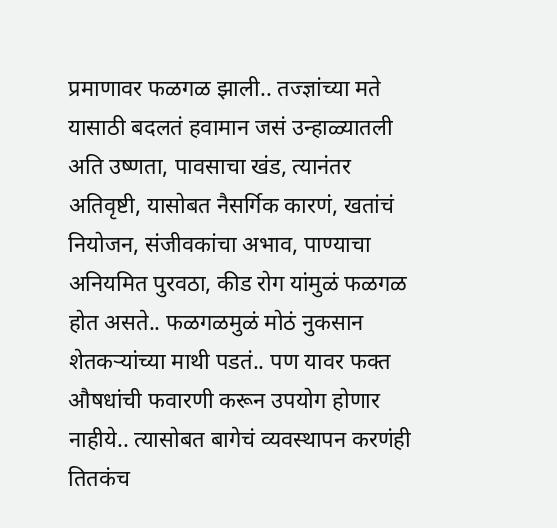प्रमाणावर फळगळ झाली.. तज्ज्ञांच्या मते यासाठी बदलतं हवामान जसं उन्हाळ्यातली अति उष्णता, पावसाचा खंड, त्यानंतर अतिवृष्टी, यासोबत नैसर्गिक कारणं, खतांचं नियोजन, संजीवकांचा अभाव, पाण्याचा अनियमित पुरवठा, कीड रोग यांमुळं फळगळ होत असते.. फळगळमुळं मोठं नुकसान शेतकऱ्यांच्या माथी पडतं.. पण यावर फक्त औषधांची फवारणी करून उपयोग होणार नाहीये.. त्यासोबत बागेचं व्यवस्थापन करणंही तितकंच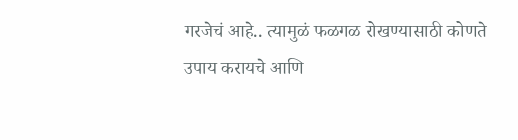गरजेचं आहे.. त्यामुळं फळगळ रोखण्यासाठी कोणते उपाय करायचे आणि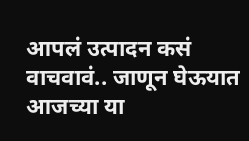आपलं उत्पादन कसं वाचवावं.. जाणून घेऊयात आजच्या या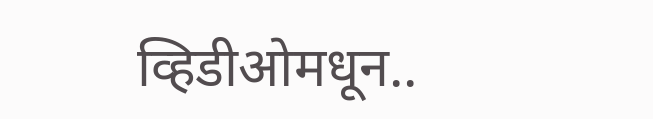व्हिडीओमधून..